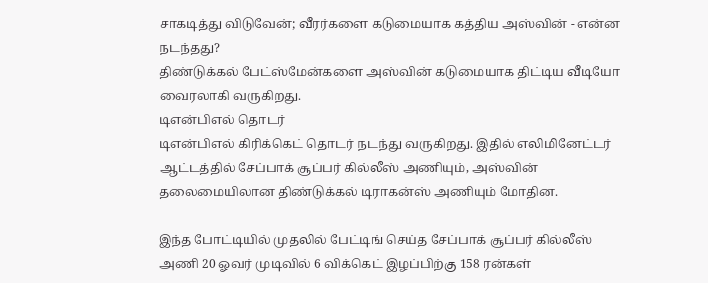சாகடித்து விடுவேன்; வீரர்களை கடுமையாக கத்திய அஸ்வின் - என்ன நடந்தது?
திண்டுக்கல் பேட்ஸ்மேன்களை அஸ்வின் கடுமையாக திட்டிய வீடியோ வைரலாகி வருகிறது.
டிஎன்பிஎல் தொடர்
டிஎன்பிஎல் கிரிக்கெட் தொடர் நடந்து வருகிறது. இதில் எலிமினேட்டர் ஆட்டத்தில் சேப்பாக் சூப்பர் கில்லீஸ் அணியும், அஸ்வின் தலைமையிலான திண்டுக்கல் டிராகன்ஸ் அணியும் மோதின.

இந்த போட்டியில் முதலில் பேட்டிங் செய்த சேப்பாக் சூப்பர் கில்லீஸ் அணி 20 ஓவர் முடிவில் 6 விக்கெட் இழப்பிற்கு 158 ரன்கள்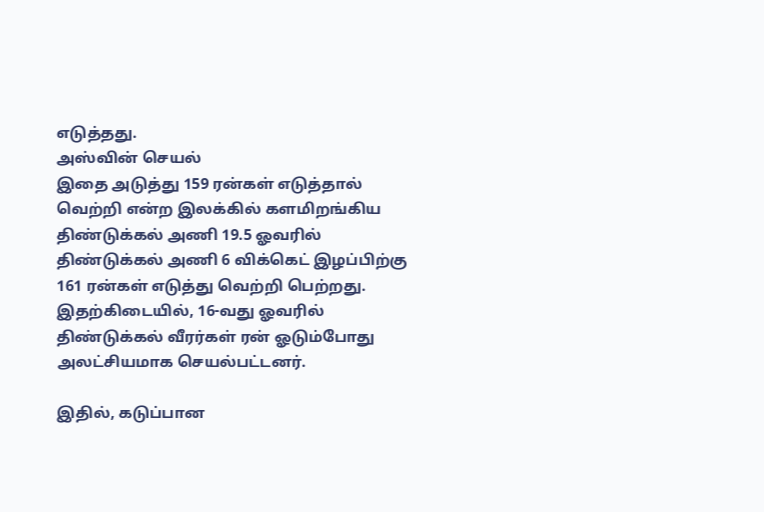எடுத்தது.
அஸ்வின் செயல்
இதை அடுத்து 159 ரன்கள் எடுத்தால் வெற்றி என்ற இலக்கில் களமிறங்கிய திண்டுக்கல் அணி 19.5 ஓவரில் திண்டுக்கல் அணி 6 விக்கெட் இழப்பிற்கு 161 ரன்கள் எடுத்து வெற்றி பெற்றது. இதற்கிடையில், 16-வது ஓவரில் திண்டுக்கல் வீரர்கள் ரன் ஓடும்போது அலட்சியமாக செயல்பட்டனர்.

இதில், கடுப்பான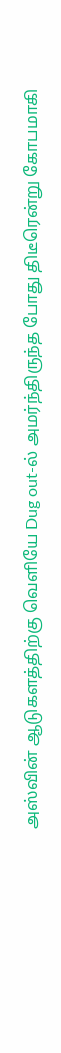அஸ்வின் ஆடுகளத்திற்கு வெளியே Dug out-ல் அமர்ந்திருந்த போது திடீரென்று கோபமாகி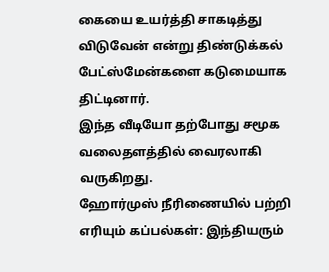கையை உயர்த்தி சாகடித்து விடுவேன் என்று திண்டுக்கல் பேட்ஸ்மேன்களை கடுமையாக திட்டினார்.
இந்த வீடியோ தற்போது சமூக வலைதளத்தில் வைரலாகி வருகிறது.
ஹோர்முஸ் நீரிணையில் பற்றி எரியும் கப்பல்கள்: இந்தியரும்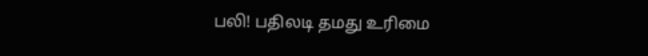பலி! பதிலடி தமது உரிமை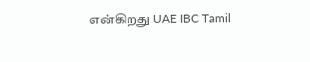என்கிறது UAE IBC Tamil